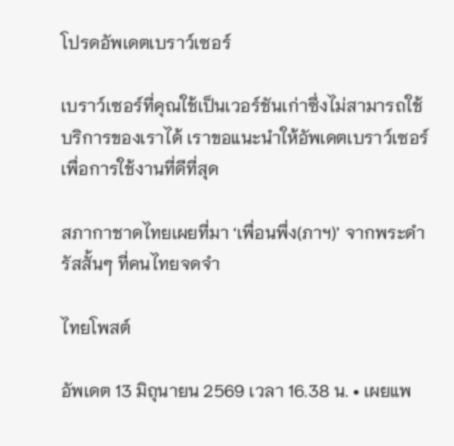โปรดอัพเดตเบราว์เซอร์

เบราว์เซอร์ที่คุณใช้เป็นเวอร์ชันเก่าซึ่งไม่สามารถใช้บริการของเราได้ เราขอแนะนำให้อัพเดตเบราว์เซอร์เพื่อการใช้งานที่ดีที่สุด

สภากาชาดไทยเผยที่มา ‘เพื่อนพึ่ง(ภาฯ)’ จากพระดำรัสสั้นๆ ที่คนไทยจดจำ

ไทยโพสต์

อัพเดต 13 มิถุนายน 2569 เวลา 16.38 น. • เผยแพ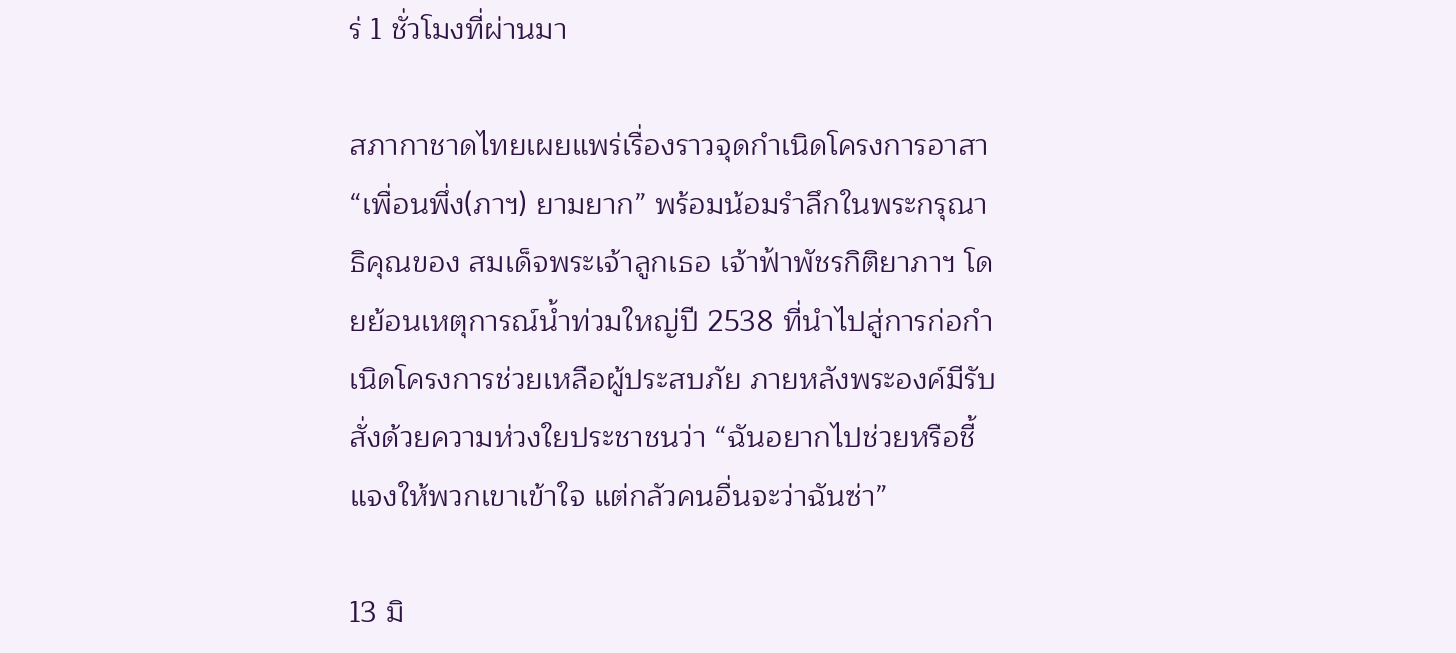ร่ 1 ชั่วโมงที่ผ่านมา

สภากาชาดไทยเผยแพร่เรื่องราวจุดกำเนิดโครงการอาสา “เพื่อนพึ่ง(ภาฯ) ยามยาก” พร้อมน้อมรำลึกในพระกรุณาธิคุณของ สมเด็จพระเจ้าลูกเธอ เจ้าฟ้าพัชรกิติยาภาฯ โดยย้อนเหตุการณ์น้ำท่วมใหญ่ปี 2538 ที่นำไปสู่การก่อกำเนิดโครงการช่วยเหลือผู้ประสบภัย ภายหลังพระองค์มีรับสั่งด้วยความห่วงใยประชาชนว่า “ฉันอยากไปช่วยหรือชี้แจงให้พวกเขาเข้าใจ แต่กลัวคนอื่นจะว่าฉันซ่า”

13 มิ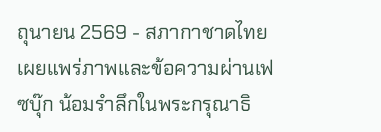ถุนายน 2569 - สภากาชาดไทย เผยแพร่ภาพและข้อความผ่านเฟซบุ๊ก น้อมรำลึกในพระกรุณาธิ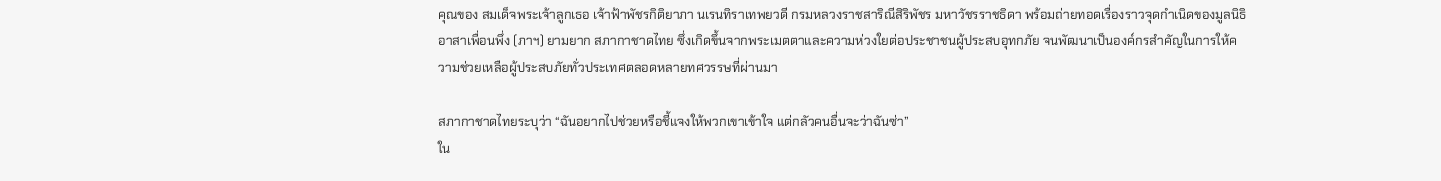คุณของ สมเด็จพระเจ้าลูกเธอ เจ้าฟ้าพัชรกิติยาภา นเรนทิราเทพยวดี กรมหลวงราชสาริณีสิริพัชร มหาวัชรราชธิดา พร้อมถ่ายทอดเรื่องราวจุดกำเนิดของมูลนิธิอาสาเพื่อนพึ่ง (ภาฯ) ยามยาก สภากาชาดไทย ซึ่งเกิดขึ้นจากพระเมตตาและความห่วงใยต่อประชาชนผู้ประสบอุทกภัย จนพัฒนาเป็นองค์กรสำคัญในการให้ความช่วยเหลือผู้ประสบภัยทั่วประเทศตลอดหลายทศวรรษที่ผ่านมา

สภากาชาดไทยระบุว่า “ฉันอยากไปช่วยหรือชี้แจงให้พวกเขาเข้าใจ แต่กลัวคนอื่นจะว่าฉันซ่า”
ใน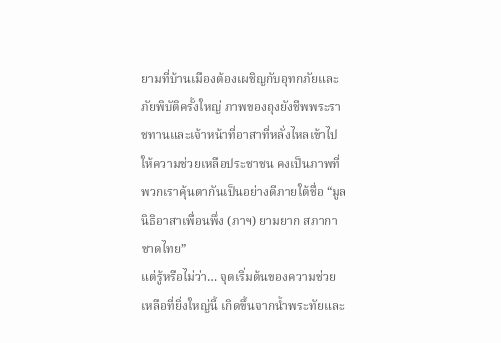ยามที่บ้านเมืองต้องเผชิญกับอุทกภัยและภัยพิบัติครั้งใหญ่ ภาพของถุงยังชีพพระราชทานและเจ้าหน้าที่อาสาที่หลั่งไหลเข้าไปให้ความช่วยเหลือประชาชน คงเป็นภาพที่พวกเราคุ้นตากันเป็นอย่างดีภายใต้ชื่อ “มูลนิธิอาสาเพื่อนพึ่ง (ภาฯ) ยามยาก สภากาชาดไทย”
แต่รู้หรือไม่ว่า… จุดเริ่มต้นของความช่วยเหลือที่ยิ่งใหญ่นี้ เกิดขึ้นจากน้ำพระทัยและ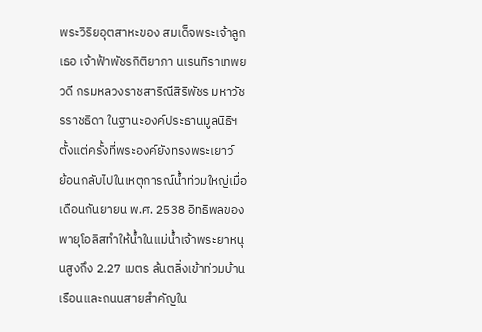พระวิริยอุตสาหะของ สมเด็จพระเจ้าลูกเธอ เจ้าฟ้าพัชรกิติยาภา นเรนทิราเทพยวดี กรมหลวงราชสาริณีสิริพัชร มหาวัชรราชธิดา ในฐานะองค์ประธานมูลนิธิฯ ตั้งแต่ครั้งที่พระองค์ยังทรงพระเยาว์
ย้อนกลับไปในเหตุการณ์น้ำท่วมใหญ่เมื่อเดือนกันยายน พ.ศ. 2538 อิทธิพลของพายุโอลิสทำให้น้ำในแม่น้ำเจ้าพระยาหนุนสูงถึง 2.27 เมตร ล้นตลิ่งเข้าท่วมบ้านเรือนและถนนสายสำคัญใน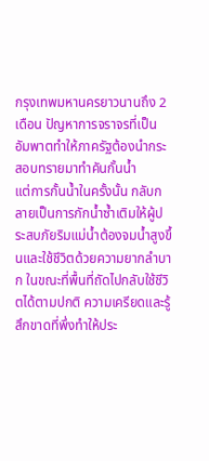กรุงเทพมหานครยาวนานถึง 2 เดือน ปัญหาการจราจรที่เป็นอัมพาตทำให้ภาครัฐต้องนำกระสอบทรายมาทำคันกั้นน้ำ
แต่การกั้นน้ำในครั้งนั้น กลับกลายเป็นการกักน้ำซ้ำเติมให้ผู้ประสบภัยริมแม่น้ำต้องจมน้ำสูงขึ้นและใช้ชีวิตด้วยความยากลำบาก ในขณะที่พื้นที่ถัดไปกลับใช้ชีวิตได้ตามปกติ ความเครียดและรู้สึกขาดที่พึ่งทำให้ประ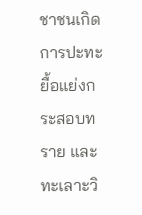ชาชนเกิดการปะทะ ยื้อแย่งกระสอบทราย และทะเลาะวิ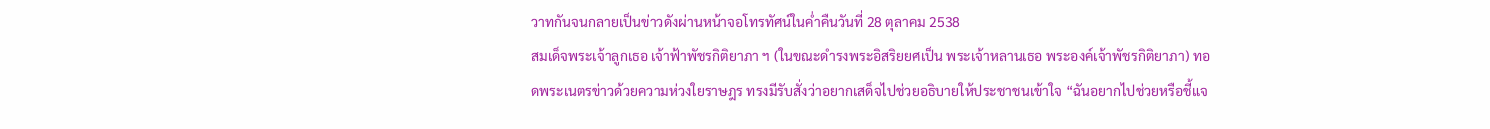วาทกันจนกลายเป็นข่าวดังผ่านหน้าจอโทรทัศน์ในค่ำคืนวันที่ 28 ตุลาคม 2538
สมเด็จพระเจ้าลูกเธอ เจ้าฟ้าพัชรกิติยาภา ฯ (ในขณะดำรงพระอิสริยยศเป็น พระเจ้าหลานเธอ พระองค์เจ้าพัชรกิติยาภา) ทอดพระเนตรข่าวด้วยความห่วงใยราษฎร ทรงมีรับสั่งว่าอยากเสด็จไปช่วยอธิบายให้ประชาชนเข้าใจ “ฉันอยากไปช่วยหรือชี้แจ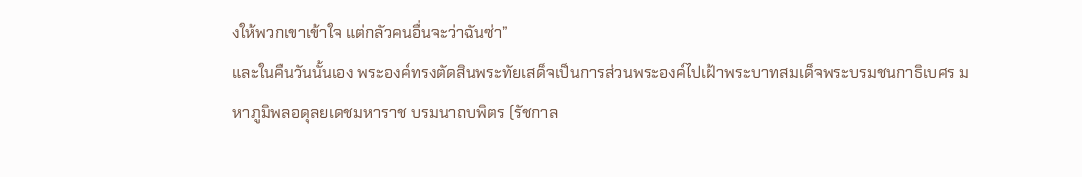งให้พวกเขาเข้าใจ แต่กลัวคนอื่นจะว่าฉันซ่า”
และในคืนวันนั้นเอง พระองค์ทรงตัดสินพระทัยเสด็จเป็นการส่วนพระองค์ไปเฝ้าพระบาทสมเด็จพระบรมชนกาธิเบศร มหาภูมิพลอดุลยเดชมหาราช บรมนาถบพิตร (รัชกาล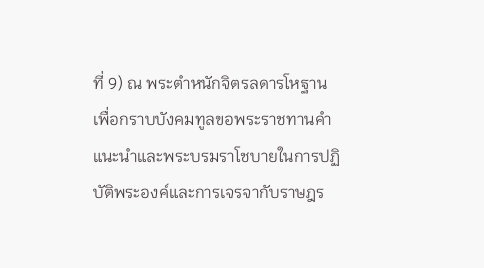ที่ 9) ณ พระตำหนักจิตรลดารโหฐาน เพื่อกราบบังคมทูลขอพระราชทานคำแนะนำและพระบรมราโชบายในการปฏิบัติพระองค์และการเจรจากับราษฎร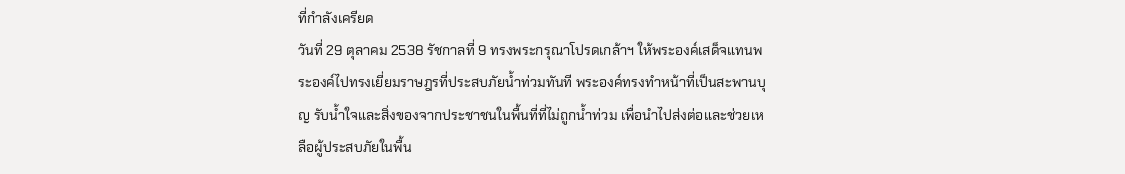ที่กำลังเครียด
วันที่ 29 ตุลาคม 2538 รัชกาลที่ 9 ทรงพระกรุณาโปรดเกล้าฯ ให้พระองค์เสด็จแทนพระองค์ไปทรงเยี่ยมราษฎรที่ประสบภัยน้ำท่วมทันที พระองค์ทรงทำหน้าที่เป็นสะพานบุญ รับน้ำใจและสิ่งของจากประชาชนในพื้นที่ที่ไม่ถูกน้ำท่วม เพื่อนำไปส่งต่อและช่วยเหลือผู้ประสบภัยในพื้น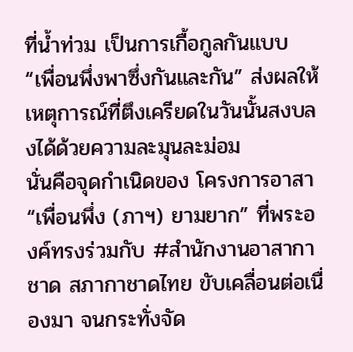ที่น้ำท่วม เป็นการเกื้อกูลกันแบบ “เพื่อนพึ่งพาซึ่งกันและกัน” ส่งผลให้เหตุการณ์ที่ตึงเครียดในวันนั้นสงบลงได้ด้วยความละมุนละม่อม
นั่นคือจุดกำเนิดของ โครงการอาสา “เพื่อนพึ่ง (ภาฯ) ยามยาก” ที่พระองค์ทรงร่วมกับ #สำนักงานอาสากาชาด สภากาชาดไทย ขับเคลื่อนต่อเนื่องมา จนกระทั่งจัด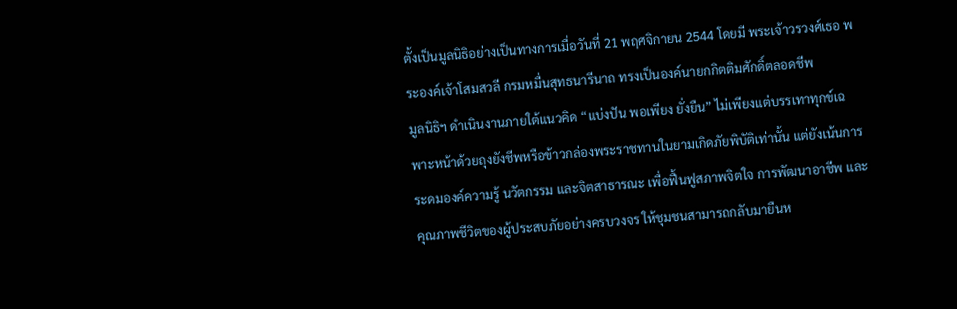ตั้งเป็นมูลนิธิอย่างเป็นทางการเมื่อวันที่ 21 พฤศจิกายน 2544 โดยมี พระเจ้าวรวงศ์เธอ พระองค์เจ้าโสมสวลี กรมหมื่นสุทธนารีนาถ ทรงเป็นองค์นายกกิตติมศักดิ์ตลอดชีพ
มูลนิธิฯ ดำเนินงานภายใต้แนวคิด “แบ่งปัน พอเพียง ยั่งยืน” ไม่เพียงแต่บรรเทาทุกข์เฉพาะหน้าด้วยถุงยังชีพหรือข้าวกล่องพระราชทานในยามเกิดภัยพิบัติเท่านั้น แต่ยังเน้นการระดมองค์ความรู้ นวัตกรรม และจิตสาธารณะ เพื่อฟื้นฟูสภาพจิตใจ การพัฒนาอาชีพ และคุณภาพชีวิตของผู้ประสบภัยอย่างครบวงจร ให้ชุมชนสามารถกลับมายืนห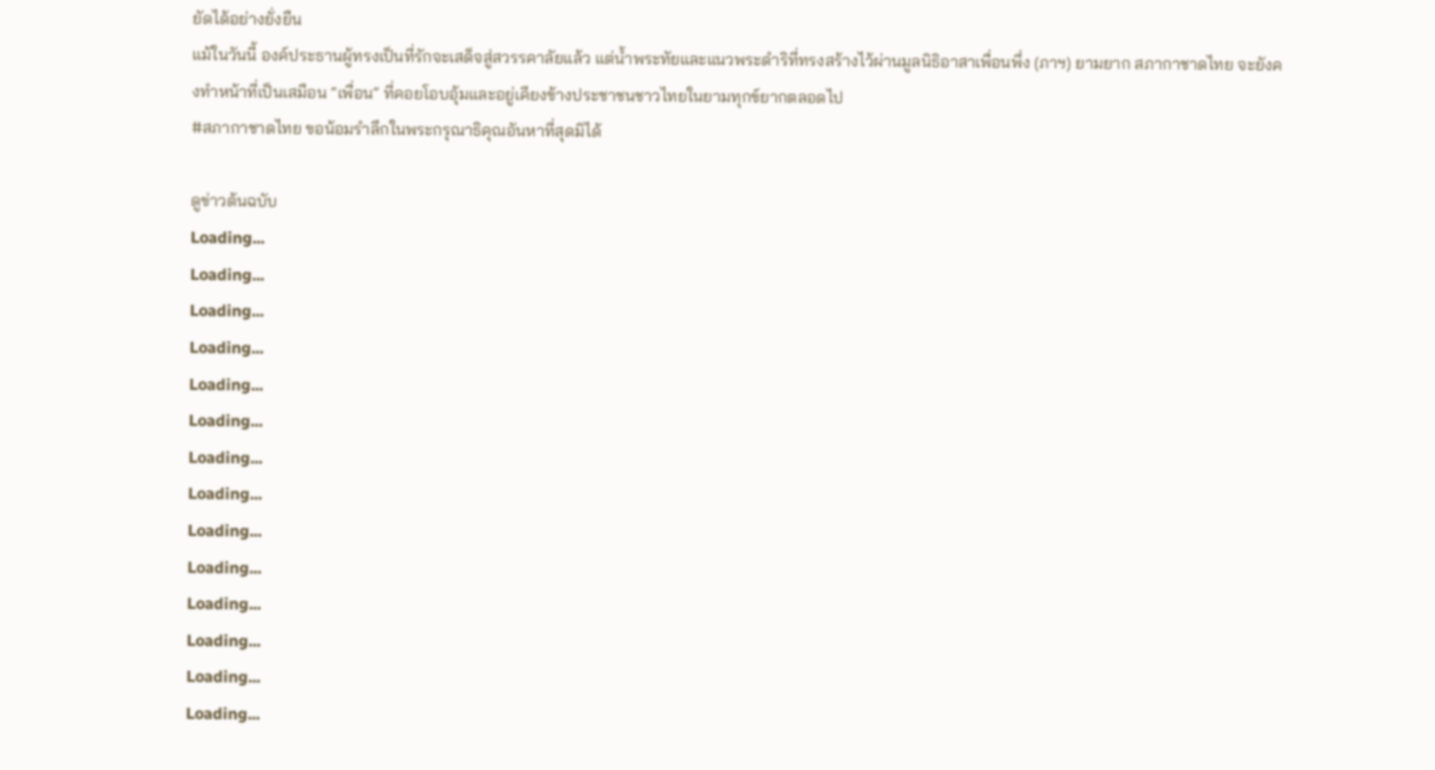ยัดได้อย่างยั่งยืน
แม้ในวันนี้ องค์ประธานผู้ทรงเป็นที่รักจะเสด็จสู่สวรรคาลัยแล้ว แต่น้ำพระทัยและแนวพระดำริที่ทรงสร้างไว้ผ่านมูลนิธิอาสาเพื่อนพึ่ง (ภาฯ) ยามยาก สภากาชาดไทย จะยังคงทำหน้าที่เป็นเสมือน “เพื่อน” ที่คอยโอบอุ้มและอยู่เคียงข้างประชาชนชาวไทยในยามทุกข์ยากตลอดไป
#สภากาชาดไทย ขอน้อมรำลึกในพระกรุณาธิคุณอันหาที่สุดมิได้

ดูข่าวต้นฉบับ
Loading...
Loading...
Loading...
Loading...
Loading...
Loading...
Loading...
Loading...
Loading...
Loading...
Loading...
Loading...
Loading...
Loading...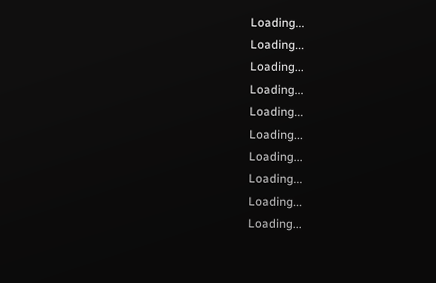Loading...
Loading...
Loading...
Loading...
Loading...
Loading...
Loading...
Loading...
Loading...
Loading...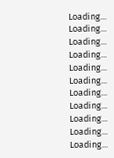Loading...
Loading...
Loading...
Loading...
Loading...
Loading...
Loading...
Loading...
Loading...
Loading...
Loading...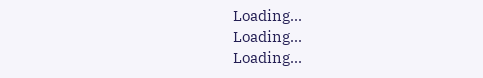Loading...
Loading...
Loading...